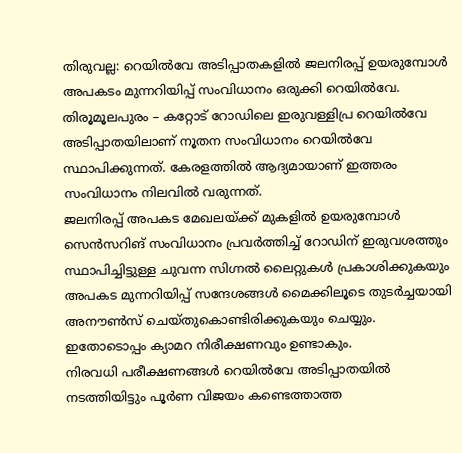തിരുവല്ല: റെയിൽവേ അടിപ്പാതകളിൽ ജലനിരപ്പ് ഉയരുമ്പോൾ അപകടം മുന്നറിയിപ്പ് സംവിധാനം ഒരുക്കി റെയിൽവേ. തിരൂമൂലപുരം – കറ്റോട് റോഡിലെ ഇരുവള്ളിപ്ര റെയിൽവേ അടിപ്പാതയിലാണ് നൂതന സംവിധാനം റെയിൽവേ സ്ഥാപിക്കുന്നത്. കേരളത്തിൽ ആദ്യമായാണ് ഇത്തരം സംവിധാനം നിലവിൽ വരുന്നത്.
ജലനിരപ്പ് അപകട മേഖലയ്ക്ക് മുകളിൽ ഉയരുമ്പോൾ സെൻസറിങ് സംവിധാനം പ്രവർത്തിച്ച് റോഡിന് ഇരുവശത്തും സ്ഥാപിച്ചിട്ടുള്ള ചുവന്ന സിഗ്നൽ ലൈറ്റുകൾ പ്രകാശിക്കുകയും അപകട മുന്നറിയിപ്പ് സന്ദേശങ്ങൾ മൈക്കിലൂടെ തുടർച്ചയായി അനൗൺസ് ചെയ്തുകൊണ്ടിരിക്കുകയും ചെയ്യും. ഇതോടൊപ്പം ക്യാമറ നിരീക്ഷണവും ഉണ്ടാകും.
നിരവധി പരീക്ഷണങ്ങൾ റെയിൽവേ അടിപ്പാതയിൽ നടത്തിയിട്ടും പൂർണ വിജയം കണ്ടെത്താത്ത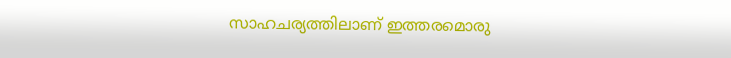സാഹചര്യത്തിലാണ് ഇത്തരമൊരു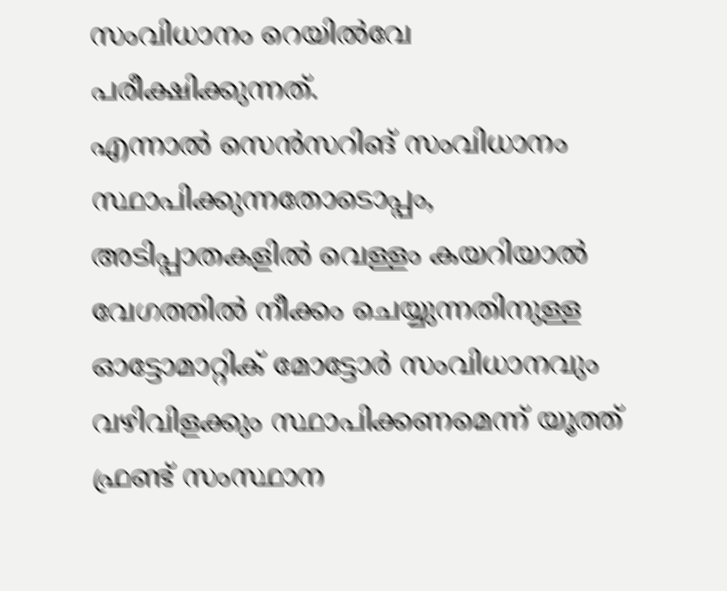സംവിധാനം റെയിൽവേ പരീക്ഷിക്കുന്നത്.
എന്നാൽ സെൻസറിങ് സംവിധാനം സ്ഥാപിക്കുന്നതോടൊപ്പം, അടിപ്പാതകളിൽ വെള്ളം കയറിയാൽ വേഗത്തിൽ നീക്കം ചെയ്യുന്നതിനുള്ള ഓട്ടോമാറ്റിക് മോട്ടോർ സംവിധാനവും വഴിവിളക്കും സ്ഥാപിക്കണമെന്ന് യൂത്ത് ഫ്രണ്ട് സംസ്ഥാന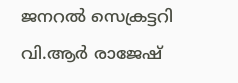ജനറൽ സെക്രട്ടറി വി.ആർ രാജേഷ്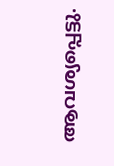ആവശ്യപ്പെട്ടു.